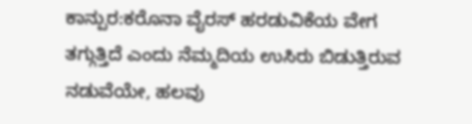ಕಾನ್ಪುರ:ಕರೊನಾ ವೈರಸ್ ಹರಡುವಿಕೆಯ ವೇಗ ತಗ್ಗುತ್ತಿದೆ ಎಂದು ನೆಮ್ಮದಿಯ ಉಸಿರು ಬಿಡುತ್ತಿರುವ ನಡುವೆಯೇ, ಹಲವು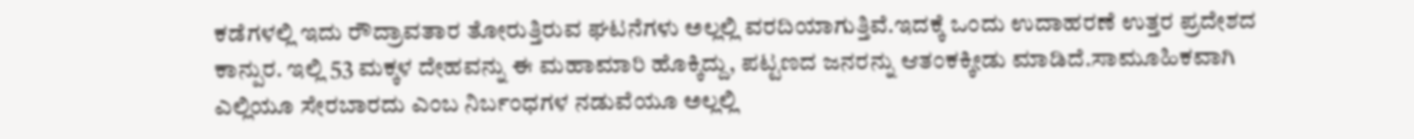ಕಡೆಗಳಲ್ಲಿ ಇದು ರೌದ್ರಾವತಾರ ತೋರುತ್ತಿರುವ ಘಟನೆಗಳು ಅಲ್ಲಲ್ಲಿ ವರದಿಯಾಗುತ್ತಿವೆ.ಇದಕ್ಕೆ ಒಂದು ಉದಾಹರಣೆ ಉತ್ತರ ಪ್ರದೇಶದ ಕಾನ್ಪುರ. ಇಲ್ಲಿ 53 ಮಕ್ಕಳ ದೇಹವನ್ನು ಈ ಮಹಾಮಾರಿ ಹೊಕ್ಕಿದ್ದು, ಪಟ್ಟಣದ ಜನರನ್ನು ಆತಂಕಕ್ಕೀಡು ಮಾಡಿದೆ.ಸಾಮೂಹಿಕವಾಗಿ ಎಲ್ಲಿಯೂ ಸೇರಬಾರದು ಎಂಬ ನಿರ್ಬಂಧಗಳ ನಡುವೆಯೂ ಅಲ್ಲಲ್ಲಿ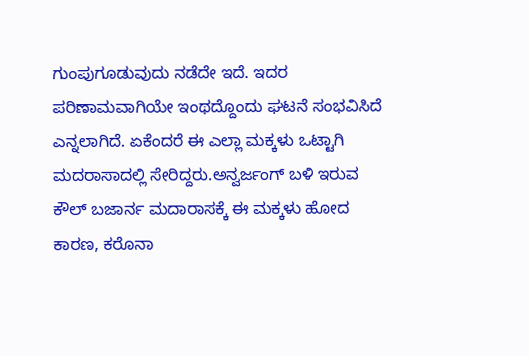ಗುಂಪುಗೂಡುವುದು ನಡೆದೇ ಇದೆ. ಇದರ ಪರಿಣಾಮವಾಗಿಯೇ ಇಂಥದ್ದೊಂದು ಘಟನೆ ಸಂಭವಿಸಿದೆ ಎನ್ನಲಾಗಿದೆ. ಏಕೆಂದರೆ ಈ ಎಲ್ಲಾ ಮಕ್ಕಳು ಒಟ್ಟಾಗಿ ಮದರಾಸಾದಲ್ಲಿ ಸೇರಿದ್ದರು.ಅನ್ವರ್ಜಂಗ್ ಬಳಿ ಇರುವ ಕೌಲ್ ಬಜಾರ್ನ ಮದಾರಾಸಕ್ಕೆ ಈ ಮಕ್ಕಳು ಹೋದ ಕಾರಣ, ಕರೊನಾ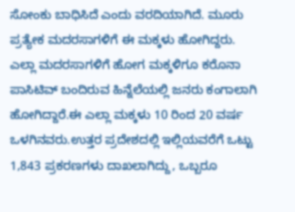ಸೋಂಕು ಬಾಧಿಸಿದೆ ಎಂದು ವರದಿಯಾಗಿದೆ. ಮೂರು ಪ್ರತ್ಯೇಕ ಮದರಸಾಗಳಿಗೆ ಈ ಮಕ್ಕಳು ಹೋಗಿದ್ದರು. ಎಲ್ಲಾ ಮದರಸಾಗಳಿಗೆ ಹೋಗ ಮಕ್ಕಳಿಗೂ ಕರೊನಾ ಪಾಸಿಟಿವ್ ಬಂದಿರುವ ಹಿನ್ನೆಲೆಯಲ್ಲಿ ಜನರು ಕಂಗಾಲಾಗಿ ಹೋಗಿದ್ದಾರೆ.ಈ ಎಲ್ಲಾ ಮಕ್ಕಳು 10 ರಿಂದ 20 ವರ್ಷ ಒಳಗಿನವರು.ಉತ್ತರ ಪ್ರದೇಶದಲ್ಲಿ ಇಲ್ಲಿಯವರೆಗೆ ಒಟ್ಟು 1,843 ಪ್ರಕರಣಗಳು ದಾಖಲಾಗಿದ್ದು, ಒಬ್ಬರೂ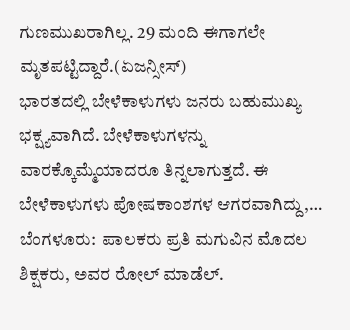ಗುಣಮುಖರಾಗಿಲ್ಲ. 29 ಮಂದಿ ಈಗಾಗಲೇ ಮೃತಪಟ್ಟಿದ್ದಾರೆ.(ಏಜನ್ಸೀಸ್)
ಭಾರತದಲ್ಲಿ ಬೇಳೆಕಾಳುಗಳು ಜನರು ಬಹುಮುಖ್ಯ ಭಕ್ಷ್ಯವಾಗಿದೆ. ಬೇಳೆಕಾಳುಗಳನ್ನು ವಾರಕ್ಕೊಮ್ಮೆಯಾದರೂ ತಿನ್ನಲಾಗುತ್ತದೆ. ಈ ಬೇಳೆಕಾಳುಗಳು ಪೋಷಕಾಂಶಗಳ ಆಗರವಾಗಿದ್ದು,…
ಬೆಂಗಳೂರು:  ಪಾಲಕರು ಪ್ರತಿ ಮಗುವಿನ ಮೊದಲ ಶಿಕ್ಷಕರು, ಅವರ ರೋಲ್ ಮಾಡೆಲ್.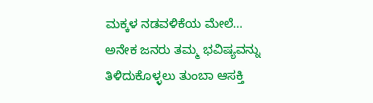ಮಕ್ಕಳ ನಡವಳಿಕೆಯ ಮೇಲೆ…
ಅನೇಕ ಜನರು ತಮ್ಮ ಭವಿಷ್ಯವನ್ನು ತಿಳಿದುಕೊಳ್ಳಲು ತುಂಬಾ ಆಸಕ್ತಿ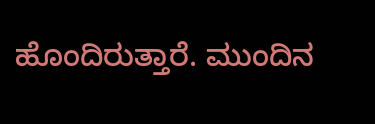ಹೊಂದಿರುತ್ತಾರೆ. ಮುಂದಿನ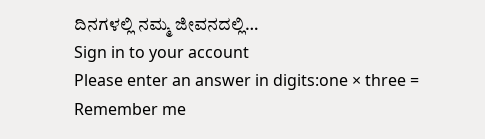ದಿನಗಳಲ್ಲಿ ನಮ್ಮ ಜೀವನದಲ್ಲಿ…
Sign in to your account
Please enter an answer in digits:one × three =
Remember me